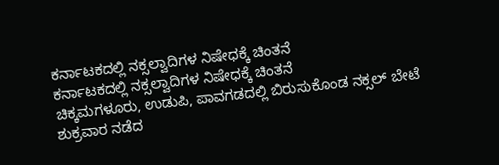ಕರ್ನಾಟಕದಲ್ಲಿ ನಕ್ಸಲ್ವಾದಿಗಳ ನಿಷೇಧಕ್ಕೆ ಚಿಂತನೆ
ಕರ್ನಾಟಕದಲ್ಲಿ ನಕ್ಸಲ್ವಾದಿಗಳ ನಿಷೇಧಕ್ಕೆ ಚಿಂತನೆ
ಚಿಕ್ಕಮಗಳೂರು, ಉಡುಪಿ, ಪಾವಗಡದಲ್ಲಿ ಬಿರುಸುಕೊಂಡ ನಕ್ಸಲ್ ಬೇಟೆ
ಶುಕ್ರವಾರ ನಡೆದ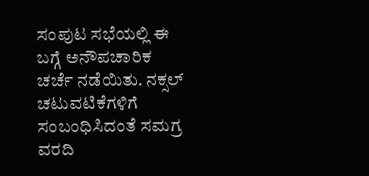ಸಂಪುಟ ಸಭೆಯಲ್ಲಿ ಈ ಬಗ್ಗೆ ಅನೌಪಚಾರಿಕ ಚರ್ಚೆ ನಡೆಯಿತು. ನಕ್ಸಲ್ ಚಟುವಟಿಕೆಗಳಿಗೆ ಸಂಬಂಧಿಸಿದಂತೆ ಸಮಗ್ರ ವರದಿ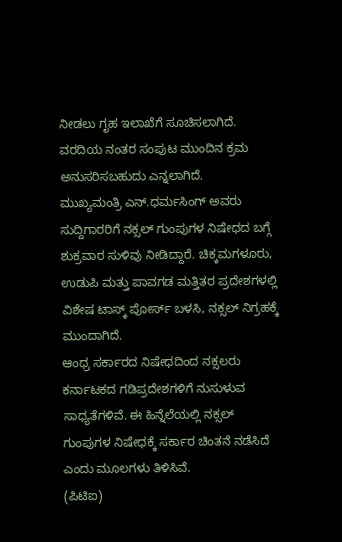ನೀಡಲು ಗೃಹ ಇಲಾಖೆಗೆ ಸೂಚಿಸಲಾಗಿದೆ. ವರದಿಯ ನಂತರ ಸಂಪುಟ ಮುಂದಿನ ಕ್ರಮ ಅನುಸರಿಸಬಹುದು ಎನ್ನಲಾಗಿದೆ.
ಮುಖ್ಯಮಂತ್ರಿ ಎನ್.ಧರ್ಮಸಿಂಗ್ ಅವರು ಸುದ್ದಿಗಾರರಿಗೆ ನಕ್ಸಲ್ ಗುಂಪುಗಳ ನಿಷೇಧದ ಬಗ್ಗೆ ಶುಕ್ರವಾರ ಸುಳಿವು ನೀಡಿದ್ದಾರೆ. ಚಿಕ್ಕಮಗಳೂರು, ಉಡುಪಿ ಮತ್ತು ಪಾವಗಡ ಮತ್ತಿತರ ಪ್ರದೇಶಗಳಲ್ಲಿ ವಿಶೇಷ ಟಾಸ್ಕ್ ಪೋರ್ಸ್ ಬಳಸಿ, ನಕ್ಸಲ್ ನಿಗ್ರಹಕ್ಕೆ ಮುಂದಾಗಿದೆ.
ಆಂಧ್ರ ಸರ್ಕಾರದ ನಿಷೇಧದಿಂದ ನಕ್ಸಲರು ಕರ್ನಾಟಕದ ಗಡಿಪ್ರದೇಶಗಳಿಗೆ ನುಸುಳುವ ಸಾಧ್ಯತೆಗಳಿವೆ. ಈ ಹಿನ್ನೆಲೆಯಲ್ಲಿ ನಕ್ಸಲ್ ಗುಂಪುಗಳ ನಿಷೇಧಕ್ಕೆ ಸರ್ಕಾರ ಚಿಂತನೆ ನಡೆಸಿದೆ ಎಂದು ಮೂಲಗಳು ತಿಳಿಸಿವೆ.
(ಪಿಟಿಐ)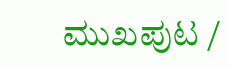ಮುಖಪುಟ /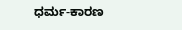ಧರ್ಮ-ಕಾರಣ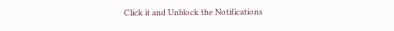Click it and Unblock the Notifications